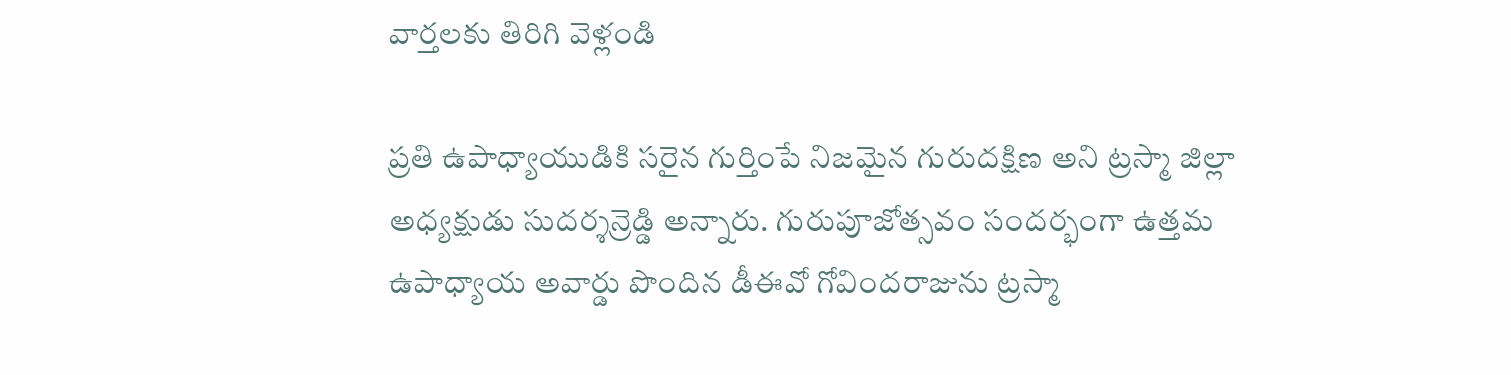వార్తలకు తిరిగి వెళ్లండి

ప్రతి ఉపాధ్యాయుడికి సరైన గుర్తింపే నిజమైన గురుదక్షిణ అని ట్రస్మా జిల్లా అధ్యక్షుడు సుదర్శన్రెడ్డి అన్నారు. గురుపూజోత్సవం సందర్భంగా ఉత్తమ ఉపాధ్యాయ అవార్డు పొందిన డీఈవో గోవిందరాజును ట్రస్మా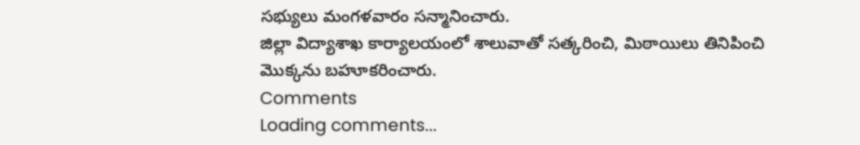సభ్యులు మంగళవారం సన్మానించారు.
జిల్లా విద్యాశాఖ కార్యాలయంలో శాలువాతో సత్కరించి, మిఠాయిలు తినిపించి మొక్కను బహూకరించారు.
Comments
Loading comments...